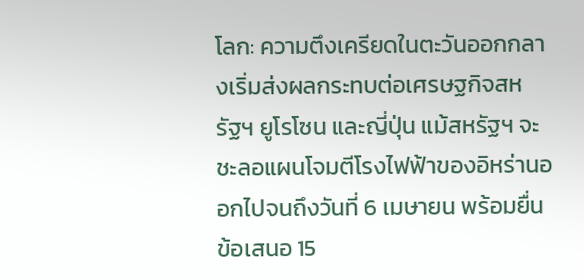โลก: ความตึงเครียดในตะวันออกกลางเริ่มส่งผลกระทบต่อเศรษฐกิจสหรัฐฯ ยูโรโซน และญี่ปุ่น แม้สหรัฐฯ จะชะลอแผนโจมตีโรงไฟฟ้าของอิหร่านออกไปจนถึงวันที่ 6 เมษายน พร้อมยื่นข้อเสนอ 15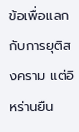ข้อเพื่อแลกกับการยุติสงคราม แต่อิหร่านยืน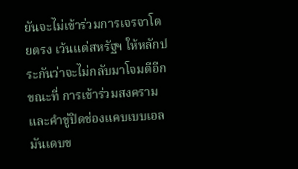ยันจะไม่เข้าร่วมการเจรจาโดยตรง เว้นแต่สหรัฐฯ ให้หลักประกันว่าจะไม่กลับมาโจมตีอีก ขณะที่ การเข้าร่วมสงครามและคำขู่ปิดช่องแคบเบบเอลมันเดบข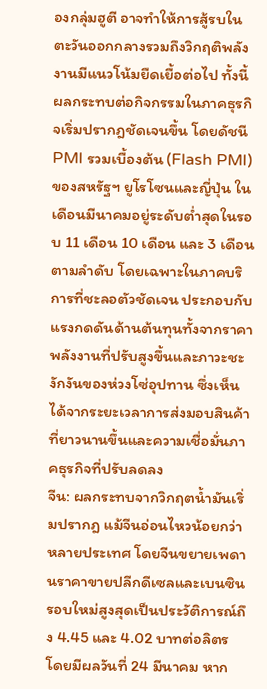องกลุ่มฮูตี อาจทำให้การสู้รบในตะวันออกกลางรวมถึงวิกฤติพลังงานมีแนวโน้มยืดเยื้อต่อไป ทั้งนี้ ผลกระทบต่อกิจกรรมในภาคธุรกิจเริ่มปรากฎชัดเจนขึ้น โดยดัชนี PMI รวมเบื้องต้น (Flash PMI) ของสหรัฐฯ ยูโรโซนและญี่ปุ่น ในเดือนมีนาคมอยู่ระดับต่ำสุดในรอบ 11 เดือน 10 เดือน และ 3 เดือน ตามลำดับ โดยเฉพาะในภาคบริการที่ชะลอตัวชัดเจน ประกอบกับแรงกดดันด้านต้นทุนทั้งจากราคาพลังงานที่ปรับสูงขึ้นและภาวะชะงักงันของห่วงโซ่อุปทาน ซึ่งเห็นได้จากระยะเวลาการส่งมอบสินค้าที่ยาวนานขึ้นและความเชื่อมั่นภาคธุรกิจที่ปรับลดลง
จีน: ผลกระทบจากวิกฤตน้ำมันเริ่มปรากฎ แม้จีนอ่อนไหวน้อยกว่าหลายประเทศ โดยจีนขยายเพดานราคาขายปลีกดีเซลและเบนซินรอบใหม่สูงสุดเป็นประวัติการณ์ถึง 4.45 และ 4.02 บาทต่อลิตร โดยมีผลวันที่ 24 มีนาคม หาก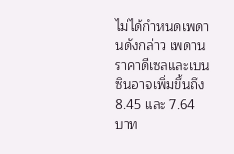ไม่ได้กำหนดเพดานดังกล่าว เพดานราคาดีเซลและเบนซินอาจเพิ่มขึ้นถึง 8.45 และ 7.64 บาท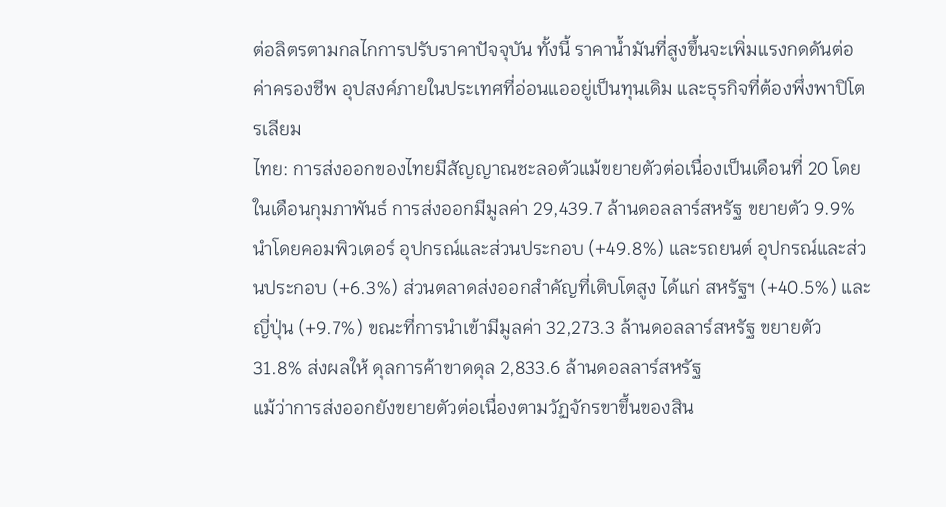ต่อลิตรตามกลไกการปรับราคาปัจจุบัน ทั้งนี้ ราคาน้ำมันที่สูงขึ้นจะเพิ่มแรงกดดันต่อค่าครองชีพ อุปสงค์ภายในประเทศที่อ่อนแออยู่เป็นทุนเดิม และธุรกิจที่ต้องพึ่งพาปิโตรเลียม
ไทย: การส่งออกของไทยมีสัญญาณชะลอตัวแม้ขยายตัวต่อเนื่องเป็นเดือนที่ 20 โดยในเดือนกุมภาพันธ์ การส่งออกมีมูลค่า 29,439.7 ล้านดอลลาร์สหรัฐ ขยายตัว 9.9% นำโดยคอมพิวเตอร์ อุปกรณ์และส่วนประกอบ (+49.8%) และรถยนต์ อุปกรณ์และส่วนประกอบ (+6.3%) ส่วนตลาดส่งออกสำคัญที่เติบโตสูง ได้แก่ สหรัฐฯ (+40.5%) และญี่ปุ่น (+9.7%) ขณะที่การนำเข้ามีมูลค่า 32,273.3 ล้านดอลลาร์สหรัฐ ขยายตัว 31.8% ส่งผลให้ ดุลการค้าขาดดุล 2,833.6 ล้านดอลลาร์สหรัฐ
แม้ว่าการส่งออกยังขยายตัวต่อเนื่องตามวัฏจักรขาขึ้นของสิน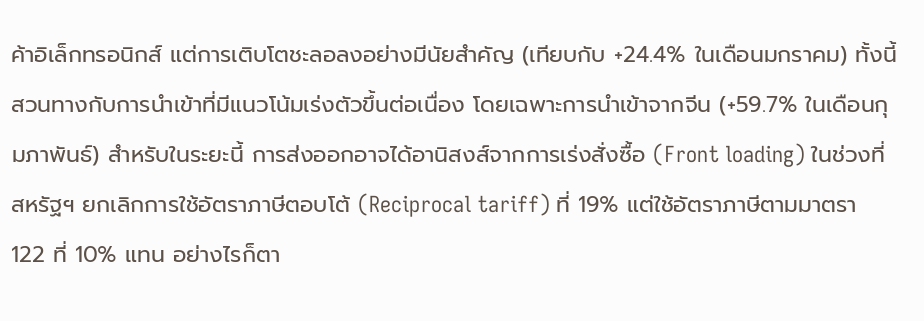ค้าอิเล็กทรอนิกส์ แต่การเติบโตชะลอลงอย่างมีนัยสำคัญ (เทียบกับ +24.4% ในเดือนมกราคม) ทั้งนี้สวนทางกับการนำเข้าที่มีแนวโน้มเร่งตัวขึ้นต่อเนื่อง โดยเฉพาะการนำเข้าจากจีน (+59.7% ในเดือนกุมภาพันธ์) สำหรับในระยะนี้ การส่งออกอาจได้อานิสงส์จากการเร่งสั่งซื้อ (Front loading) ในช่วงที่สหรัฐฯ ยกเลิกการใช้อัตราภาษีตอบโต้ (Reciprocal tariff) ที่ 19% แต่ใช้อัตราภาษีตามมาตรา 122 ที่ 10% แทน อย่างไรก็ตา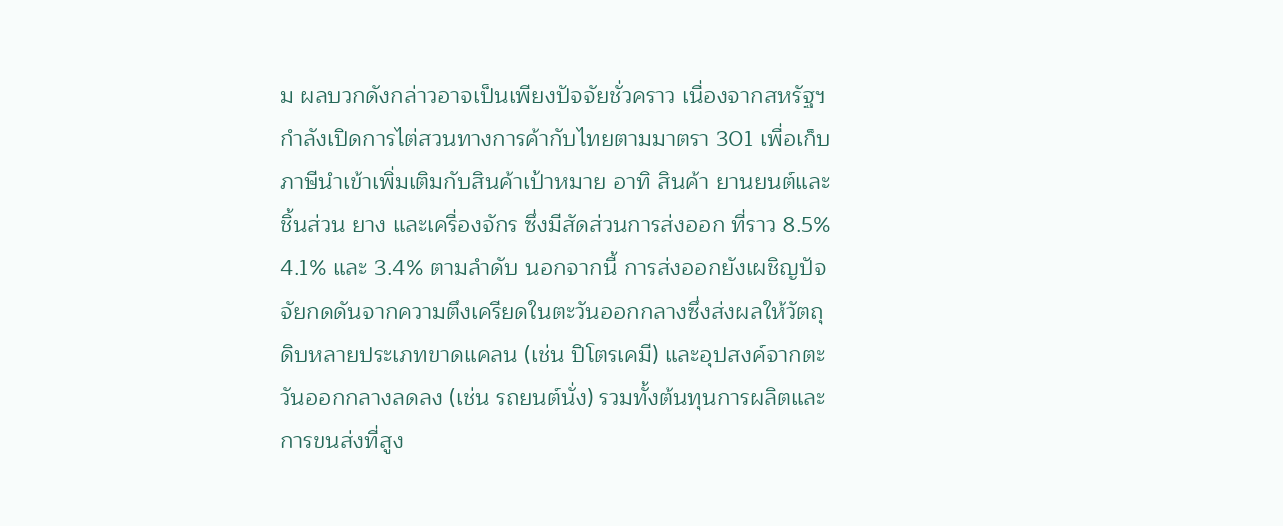ม ผลบวกดังกล่าวอาจเป็นเพียงปัจจัยชั่วคราว เนื่องจากสหรัฐฯ กำลังเปิดการไต่สวนทางการค้ากับไทยตามมาตรา 301 เพื่อเก็บภาษีนำเข้าเพิ่มเติมกับสินค้าเป้าหมาย อาทิ สินค้า ยานยนต์และชิ้นส่วน ยาง และเครื่องจักร ซึ่งมีสัดส่วนการส่งออก ที่ราว 8.5% 4.1% และ 3.4% ตามลำดับ นอกจากนี้ การส่งออกยังเผชิญปัจจัยกดดันจากความตึงเครียดในตะวันออกกลางซึ่งส่งผลให้วัตถุดิบหลายประเภทขาดแคลน (เช่น ปิโตรเคมี) และอุปสงค์จากตะวันออกกลางลดลง (เช่น รถยนต์นั่ง) รวมทั้งต้นทุนการผลิตและการขนส่งที่สูง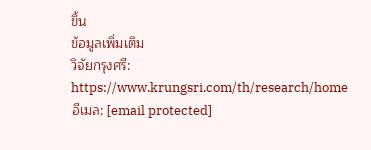ขึ้น
ข้อมูลเพิ่มเติม
วิจัยกรุงศรี: https://www.krungsri.com/th/research/home
อีเมล: [email protected]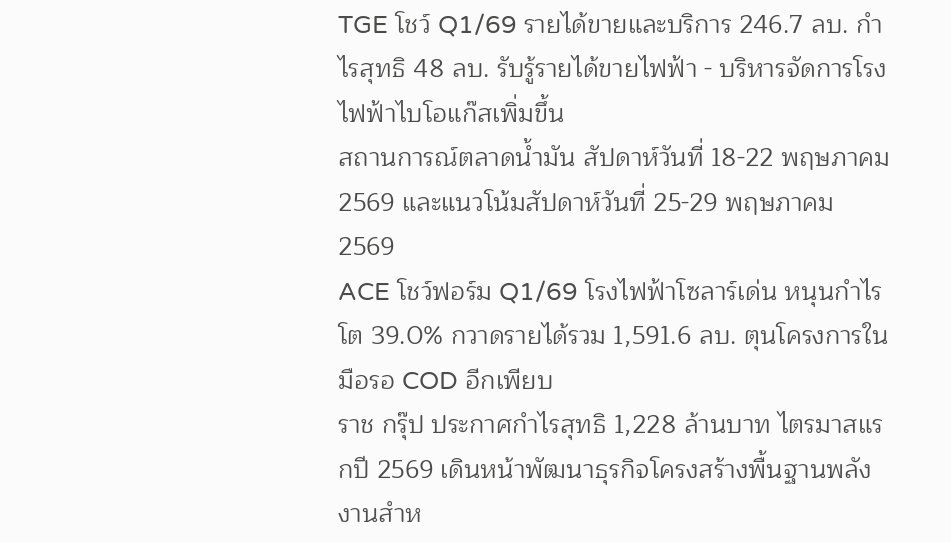TGE โชว์ Q1/69 รายได้ขายและบริการ 246.7 ลบ. กำไรสุทธิ 48 ลบ. รับรู้รายได้ขายไฟฟ้า - บริหารจัดการโรงไฟฟ้าไบโอแก๊สเพิ่มขึ้น
สถานการณ์ตลาดน้ำมัน สัปดาห์วันที่ 18-22 พฤษภาคม 2569 และแนวโน้มสัปดาห์วันที่ 25-29 พฤษภาคม 2569
ACE โชว์ฟอร์ม Q1/69 โรงไฟฟ้าโซลาร์เด่น หนุนกำไรโต 39.0% กวาดรายได้รวม 1,591.6 ลบ. ตุนโครงการในมือรอ COD อีกเพียบ
ราช กรุ๊ป ประกาศกำไรสุทธิ 1,228 ล้านบาท ไตรมาสแรกปี 2569 เดินหน้าพัฒนาธุรกิจโครงสร้างพื้นฐานพลังงานสำห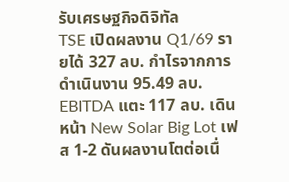รับเศรษฐกิจดิจิทัล
TSE เปิดผลงาน Q1/69 รายได้ 327 ลบ. กำไรจากการดำเนินงาน 95.49 ลบ. EBITDA แตะ 117 ลบ. เดินหน้า New Solar Big Lot เฟส 1-2 ดันผลงานโตต่อเนื่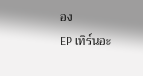อง
EP เทิร์นอะ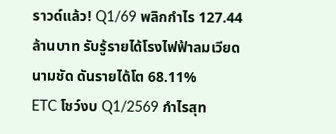ราวด์แล้ว! Q1/69 พลิกกำไร 127.44 ล้านบาท รับรู้รายได้โรงไฟฟ้าลมเวียดนามชัด ดันรายได้โต 68.11%
ETC โชว์งบ Q1/2569 กำไรสุท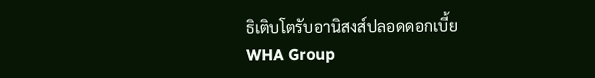ธิเติบโตรับอานิสงส์ปลอดดอกเบี้ย
WHA Group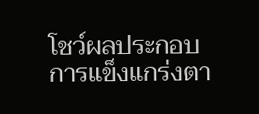โชว์ผลประกอบการแข็งแกร่งตา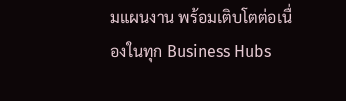มแผนงาน พร้อมเติบโตต่อเนื่องในทุก Business Hubs